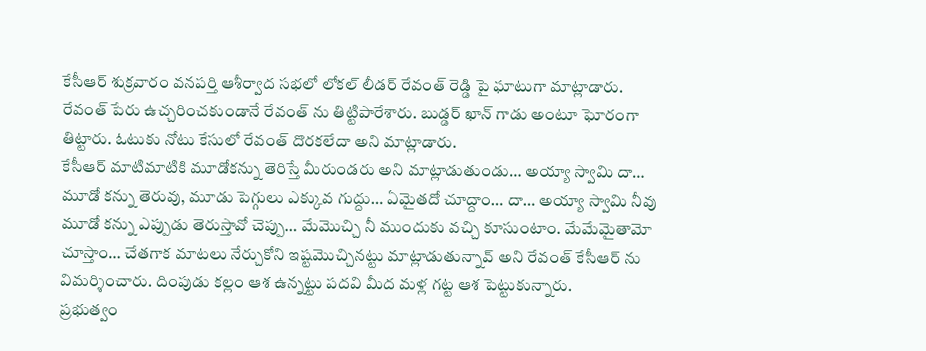కేసీఆర్ శుక్రవారం వనపర్తి ఆశీర్వాద సభలో లోకల్ లీడర్ రేవంత్ రెడ్డి పై ఘాటుగా మాట్లాడారు. రేవంత్ పేరు ఉచ్చరించకుండానే రేవంత్ ను తిట్టిపారేశారు. బుడ్డర్ ఖాన్ గాడు అంటూ ఘోరంగా తిట్టారు. ఓటుకు నోటు కేసులో రేవంత్ దొరకలేదా అని మాట్లాడారు.
కేసీఆర్ మాటిమాటికి మూడోకన్ను తెరిస్తే మీరుండరు అని మాట్లాడుతుండు… అయ్యా స్వామి దా… మూడో కన్ను తెరువు, మూడు పెగ్గులు ఎక్కువ గుద్దు… ఏమైతదో చూద్దాం… దా… అయ్యా స్వామి నీవు మూడో కన్ను ఎప్పుడు తెరుస్తావో చెప్పు… మేమొచ్చి నీ ముందుకు వచ్చి కూసుంటాం. మేమేమైతామో చూస్తాం… చేతగాక మాటలు నేర్చుకోని ఇష్టమొచ్చినట్టు మాట్లాడుతున్నావ్ అని రేవంత్ కేసీఆర్ ను విమర్శించారు. దింపుడు కల్లం ఆశ ఉన్నట్టు పదవి మీద మళ్ల గట్ట ఆశ పెట్టుకున్నారు.
ప్రభుత్వం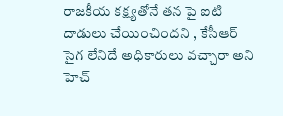రాజకీయ కక్ష్యతోనే తన పై ఐటి దాడులు చేయించిందని , కేసీఆర్ సైగ లేనిదే అధికారులు వచ్చారా అని హెచ్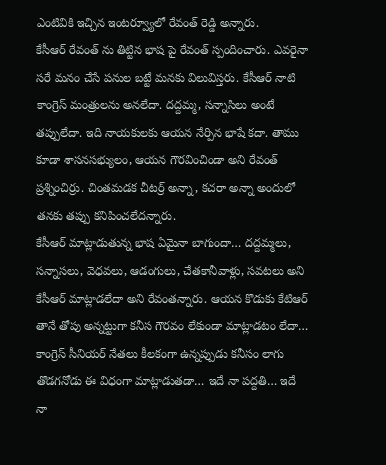ఎంటివికి ఇచ్చిన ఇంటర్వ్యూలో రేవంత్ రెడ్డి అన్నారు.
కేసీఆర్ రేవంత్ ను తిట్టిన భాష పై రేవంత్ స్పందించారు. ఎవరైనా సరే మనం చేసే పనుల బట్టే మనకు విలువిస్తరు. కేసీఆర్ నాటి కాంగ్రెస్ మంత్రులను అనలేదా. దద్దమ్మ, సన్నాసిలు అంటే తప్పులేదా. ఇది నాయకులకు ఆయన నేర్పిన భాషే కదా. తాము కూడా శాసనసభ్యులం, ఆయన గౌరవించిండా అని రేవంత్ ప్రశ్నించిర్రు. చింతమడక చీటర్ర్ అన్నా, కచరా అన్నా అందులో తనకు తప్పు కనిపించలేదన్నారు.
కేసీఆర్ మాట్లాడుతున్న భాష ఏమైనా బాగుందా… దద్దమ్మలు, సన్నాసలు, వెధవలు, ఆడంగులు, చేతకానీవాళ్లు, సవటలు అని కేసీఆర్ మాట్లాడలేదా అని రేవంతన్నారు. ఆయన కొడుకు కేటిఆర్ తానే తోపు అన్నట్టుగా కనీస గౌరవం లేకుండా మాట్లాడటం లేదా… కాంగ్రెస్ సీనియర్ నేతలు కీలకంగా ఉన్నప్పుడు కనీసం లాగు తొడగనోడు ఈ విధంగా మాట్లాడుతడా… ఇదే నా పద్దతి… ఇదే నా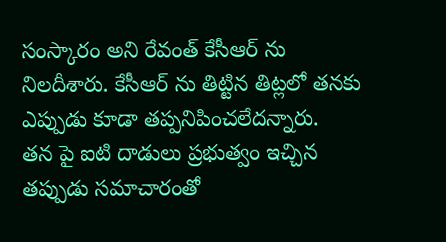సంస్కారం అని రేవంత్ కేసీఆర్ ను నిలదీశారు. కేసీఆర్ ను తిట్టిన తిట్లలో తనకు ఎప్పుడు కూడా తప్పనిపించలేదన్నారు.
తన పై ఐటి దాడులు ప్రభుత్వం ఇచ్చిన తప్పుడు సమాచారంతో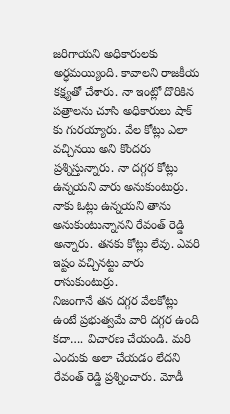జరిగాయని అధికారులకు అర్ధమయ్యింది. కావాలని రాజకీయ కక్ష్యతో చేశారు. నా ఇంట్లో దొరికిన పత్రాలను చూసి అధికారులు షాక్ కు గురయ్యారు. వేల కోట్లు ఎలా వచ్చినయి అని కొందరు ప్రశ్నిస్తున్నారు. నా దగ్గర కోట్లు ఉన్నయని వారు అనుకుంటుర్రు. నాకు ఓట్లు ఉన్నయని తాను అనుకుంటున్నానని రేవంత్ రెడ్డి అన్నారు. తనకు కోట్లు లేవు. ఎవరి ఇష్టం వచ్చినట్టు వారు రాసుకుంటుర్రు.
నిజంగానే తన దగ్గర వేలకోట్లు ఉంటే ప్రభుత్వమే వారి దగ్గర ఉంది కదా…. విచారణ చేయండి. మరి ఎందుకు అలా చేయడం లేదని రేవంత్ రెడ్డి ప్రశ్నించారు. మోడీ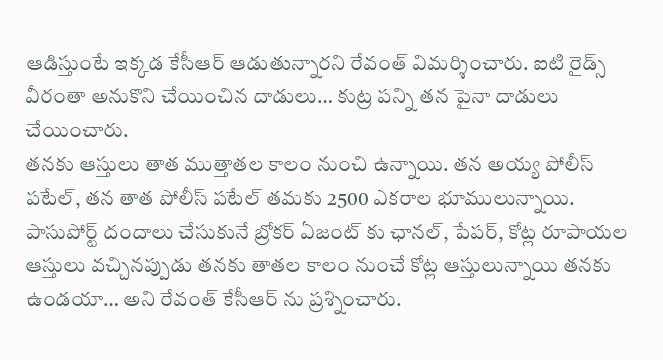ఆడిస్తుంటే ఇక్కడ కేసీఆర్ ఆడుతున్నారని రేవంత్ విమర్శించారు. ఐటి రైడ్స్ వీరంతా అనుకొని చేయించిన దాడులు… కుట్ర పన్ని తన పైనా దాడులు చేయించారు.
తనకు ఆస్తులు తాత ముత్తాతల కాలం నుంచి ఉన్నాయి. తన అయ్య పోలీస్ పటేల్, తన తాత పోలీస్ పటేల్ తమకు 2500 ఎకరాల భూములున్నాయి. పాసుపోర్ట్ దందాలు చేసుకునే బ్రోకర్ ఏజంట్ కు ఛానల్, పేపర్, కోట్ల రూపాయల ఆస్తులు వచ్చినప్పుడు తనకు తాతల కాలం నుంచే కోట్ల ఆస్తులున్నాయి తనకు ఉండయా… అని రేవంత్ కేసీఆర్ ను ప్రశ్నించారు.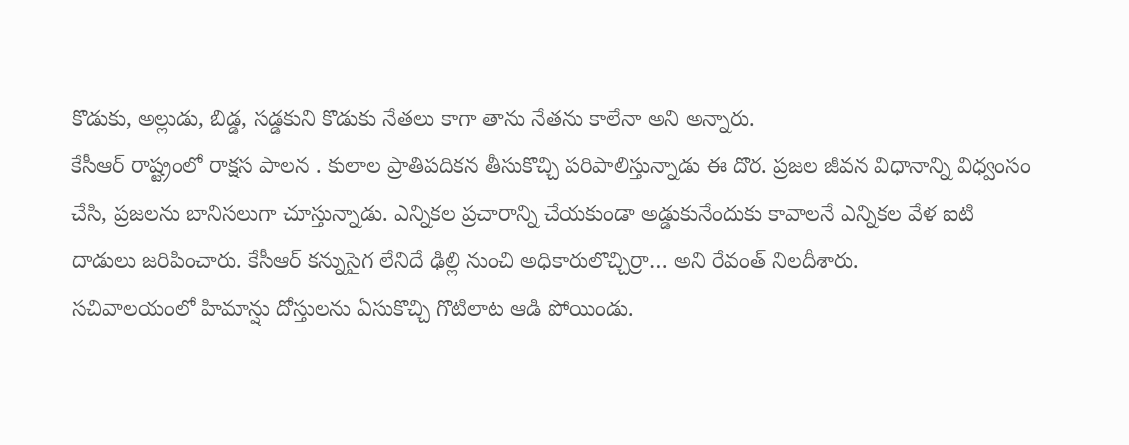కొడుకు, అల్లుడు, బిడ్డ, సడ్డకుని కొడుకు నేతలు కాగా తాను నేతను కాలేనా అని అన్నారు.
కేసీఆర్ రాష్ట్రంలో రాక్షస పాలన . కులాల ప్రాతిపదికన తీసుకొచ్చి పరిపాలిస్తున్నాడు ఈ దొర. ప్రజల జీవన విధానాన్ని విధ్వంసం చేసి, ప్రజలను బానిసలుగా చూస్తున్నాడు. ఎన్నికల ప్రచారాన్ని చేయకుండా అడ్డుకునేందుకు కావాలనే ఎన్నికల వేళ ఐటి దాడులు జరిపించారు. కేసీఆర్ కన్నుసైగ లేనిదే ఢిల్లి నుంచి అధికారులొచ్చిర్రా… అని రేవంత్ నిలదీశారు.
సచివాలయంలో హిమాన్షు దోస్తులను ఏసుకొచ్చి గొటిలాట ఆడి పోయిండు.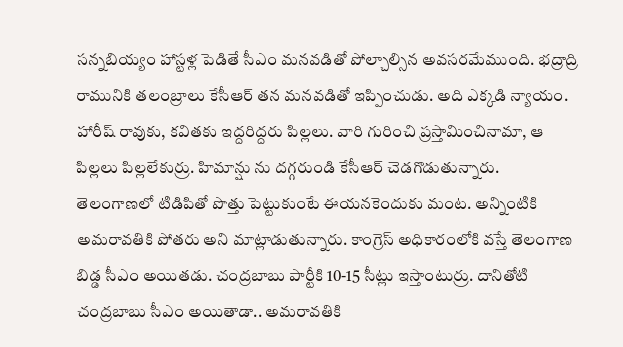సన్నబియ్యం హాస్టళ్ల పెడితే సీఎం మనవడితో పోల్చాల్సిన అవసరమేముంది. భద్రాద్రి రామునికి తలంబ్రాలు కేసీఆర్ తన మనవడితో ఇప్పించుడు. అది ఎక్కడి న్యాయం. హారీష్ రావుకు, కవితకు ఇద్దరిద్దరు పిల్లలు. వారి గురించి ప్రస్తామించినామా, ఆ పిల్లలు పిల్లలేకుర్రు. హిమాన్షు ను దగ్గరుండి కేసీఆర్ చెడగొడుతున్నారు.
తెలంగాణలో టిడిపితో పొత్తు పెట్టుకుంటే ఈయనకెందుకు మంట. అన్నింటికి అమరావతికి పోతరు అని మాట్లాడుతున్నారు. కాంగ్రెస్ అధికారంలోకి వస్తే తెలంగాణ బిడ్డ సీఎం అయితడు. చంద్రబాబు పార్టీకి 10-15 సీట్లు ఇస్తాంటుర్రు. దానితోటి చంద్రబాబు సీఎం అయితాడా.. అమరావతికి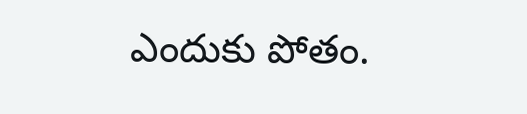ఎందుకు పోతం.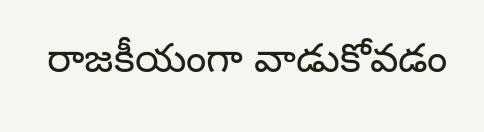రాజకీయంగా వాడుకోవడం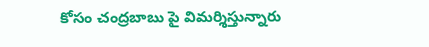కోసం చంద్రబాబు పై విమర్శిస్తున్నారు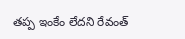తప్ప ఇంకేం లేదని రేవంత్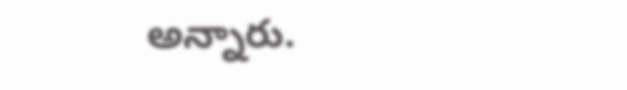అన్నారు.